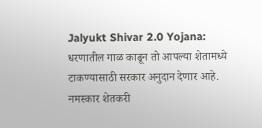Jalyukt Shivar 2.0 Yojana: धरणातील गाळ काढून तो आपल्या शेतामध्ये टाकण्यासाठी सरकार अनुदान देणार आहे. नमस्कार शेतकरी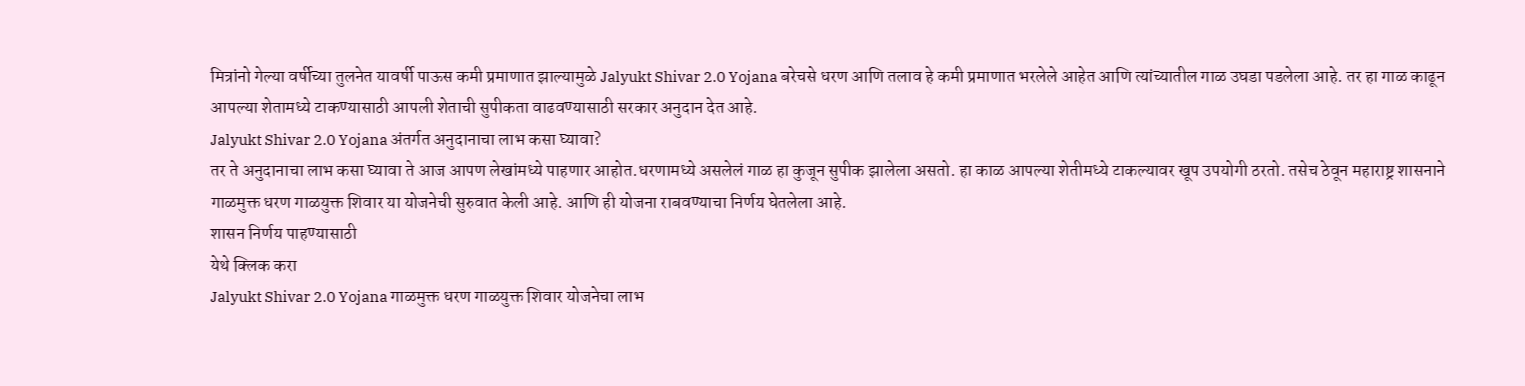मित्रांनो गेल्या वर्षीच्या तुलनेत यावर्षी पाऊस कमी प्रमाणात झाल्यामुळे Jalyukt Shivar 2.0 Yojana बरेचसे धरण आणि तलाव हे कमी प्रमाणात भरलेले आहेत आणि त्यांच्यातील गाळ उघडा पडलेला आहे. तर हा गाळ काढून आपल्या शेतामध्ये टाकण्यासाठी आपली शेताची सुपीकता वाढवण्यासाठी सरकार अनुदान देत आहे.
Jalyukt Shivar 2.0 Yojana अंतर्गत अनुदानाचा लाभ कसा घ्यावा?
तर ते अनुदानाचा लाभ कसा घ्यावा ते आज आपण लेखांमध्ये पाहणार आहोत.धरणामध्ये असलेलं गाळ हा कुजून सुपीक झालेला असतो. हा काळ आपल्या शेतीमध्ये टाकल्यावर खूप उपयोगी ठरतो. तसेच ठेवून महाराष्ट्र शासनाने गाळमुक्त धरण गाळयुक्त शिवार या योजनेची सुरुवात केली आहे. आणि ही योजना राबवण्याचा निर्णय घेतलेला आहे.
शासन निर्णय पाहण्यासाठी
येथे क्लिक करा
Jalyukt Shivar 2.0 Yojana गाळमुक्त धरण गाळयुक्त शिवार योजनेचा लाभ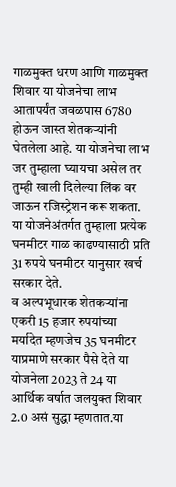गाळमुक्त धरण आणि गाळमुक्त शिवार या योजनेचा लाभ आतापर्यंत जवळपास 6780 होऊन जास्त शेतकऱ्यांनी घेतलेला आहे. या योजनेचा लाभ जर तुम्हाला घ्यायचा असेल तर तुम्ही खाली दिलेल्या लिंक वर जाऊन रजिस्ट्रेशन करू शकता. या योजनेअंतर्गत तुम्हाला प्रत्येक घनमीटर गाळ काढण्यासाठी प्रति 31 रुपये घनमीटर यानुसार खर्च सरकार देते.
व अल्पभूधारक शेतकऱ्यांना एकरी 15 हजार रुपयांच्या मर्यादेत म्हणजेच 35 घनमीटर याप्रमाणे सरकार पैसे देते या योजनेला 2023 ते 24 या आर्थिक वर्षात जलयुक्त शिवार 2.0 असं सुद्धा म्हणतात.या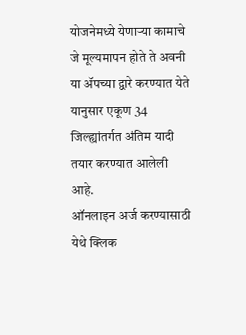योजनेमध्ये येणाऱ्या कामाचे जे मूल्यमापन होते ते अवनी या ॲपच्या द्वारे करण्यात येते यानुसार एकूण 34 जिल्ह्यांतर्गत अंतिम यादी तयार करण्यात आलेली आहे.
ऑनलाइन अर्ज करण्यासाठी
येथे क्लिक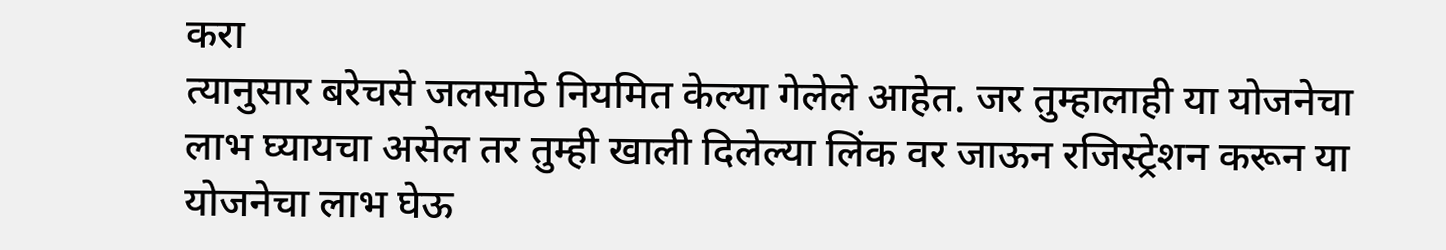करा
त्यानुसार बरेचसे जलसाठे नियमित केल्या गेलेले आहेत. जर तुम्हालाही या योजनेचा लाभ घ्यायचा असेल तर तुम्ही खाली दिलेल्या लिंक वर जाऊन रजिस्ट्रेशन करून या योजनेचा लाभ घेऊ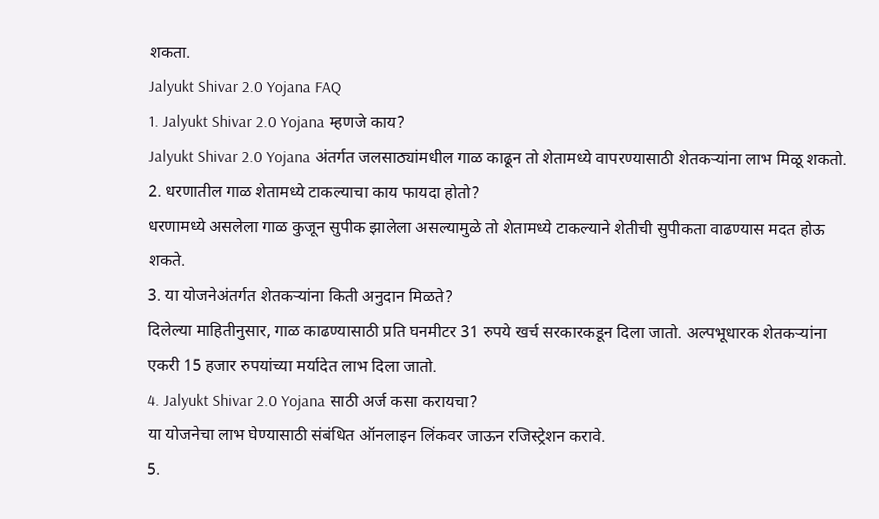शकता.
Jalyukt Shivar 2.0 Yojana FAQ
1. Jalyukt Shivar 2.0 Yojana म्हणजे काय?
Jalyukt Shivar 2.0 Yojana अंतर्गत जलसाठ्यांमधील गाळ काढून तो शेतामध्ये वापरण्यासाठी शेतकऱ्यांना लाभ मिळू शकतो.
2. धरणातील गाळ शेतामध्ये टाकल्याचा काय फायदा होतो?
धरणामध्ये असलेला गाळ कुजून सुपीक झालेला असल्यामुळे तो शेतामध्ये टाकल्याने शेतीची सुपीकता वाढण्यास मदत होऊ शकते.
3. या योजनेअंतर्गत शेतकऱ्यांना किती अनुदान मिळते?
दिलेल्या माहितीनुसार, गाळ काढण्यासाठी प्रति घनमीटर 31 रुपये खर्च सरकारकडून दिला जातो. अल्पभूधारक शेतकऱ्यांना एकरी 15 हजार रुपयांच्या मर्यादेत लाभ दिला जातो.
4. Jalyukt Shivar 2.0 Yojana साठी अर्ज कसा करायचा?
या योजनेचा लाभ घेण्यासाठी संबंधित ऑनलाइन लिंकवर जाऊन रजिस्ट्रेशन करावे.
5.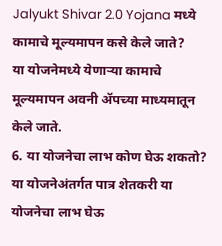Jalyukt Shivar 2.0 Yojana मध्ये कामाचे मूल्यमापन कसे केले जाते?
या योजनेमध्ये येणाऱ्या कामाचे मूल्यमापन अवनी ॲपच्या माध्यमातून केले जाते.
6. या योजनेचा लाभ कोण घेऊ शकतो?
या योजनेअंतर्गत पात्र शेतकरी या योजनेचा लाभ घेऊ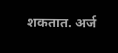शकतात. अर्ज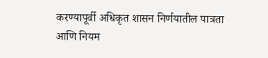करण्यापूर्वी अधिकृत शासन निर्णयातील पात्रता आणि नियम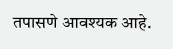तपासणे आवश्यक आहे.